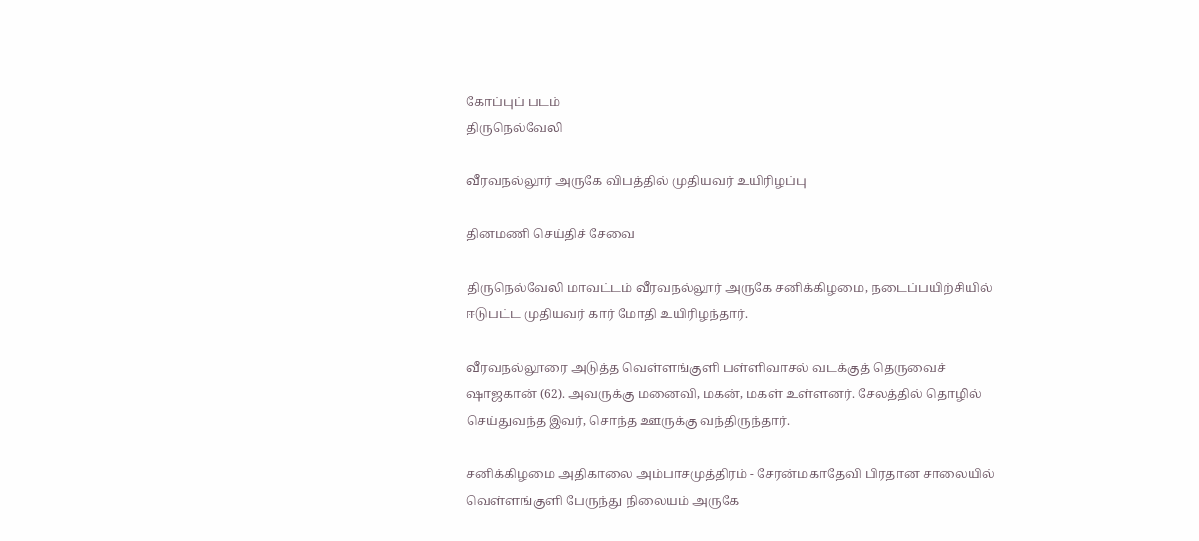கோப்புப் படம்
திருநெல்வேலி

வீரவநல்லூர் அருகே விபத்தில் முதியவர் உயிரிழப்பு

தினமணி செய்திச் சேவை

திருநெல்வேலி மாவட்டம் வீரவநல்லூர் அருகே சனிக்கிழமை, நடைப்பயிற்சியில் ஈடுபட்ட முதியவர் கார் மோதி உயிரிழந்தார்.

வீரவநல்லூரை அடுத்த வெள்ளங்குளி பள்ளிவாசல் வடக்குத் தெருவைச் ஷாஜகான் (62). அவருக்கு மனைவி, மகன், மகள் உள்ளனர். சேலத்தில் தொழில் செய்துவந்த இவர், சொந்த ஊருக்கு வந்திருந்தார்.

சனிக்கிழமை அதிகாலை அம்பாசமுத்திரம் - சேரன்மகாதேவி பிரதான சாலையில் வெள்ளங்குளி பேருந்து நிலையம் அருகே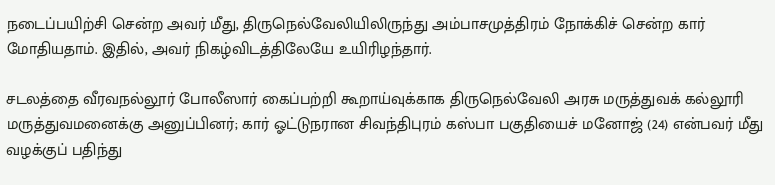நடைப்பயிற்சி சென்ற அவர் மீது, திருநெல்வேலியிலிருந்து அம்பாசமுத்திரம் நோக்கிச் சென்ற கார் மோதியதாம். இதில், அவர் நிகழ்விடத்திலேயே உயிரிழந்தார்.

சடலத்தை வீரவநல்லூர் போலீஸார் கைப்பற்றி கூறாய்வுக்காக திருநெல்வேலி அரசு மருத்துவக் கல்லூரி மருத்துவமனைக்கு அனுப்பினர்; கார் ஓட்டுநரான சிவந்திபுரம் கஸ்பா பகுதியைச் மனோஜ் (24) என்பவர் மீது வழக்குப் பதிந்து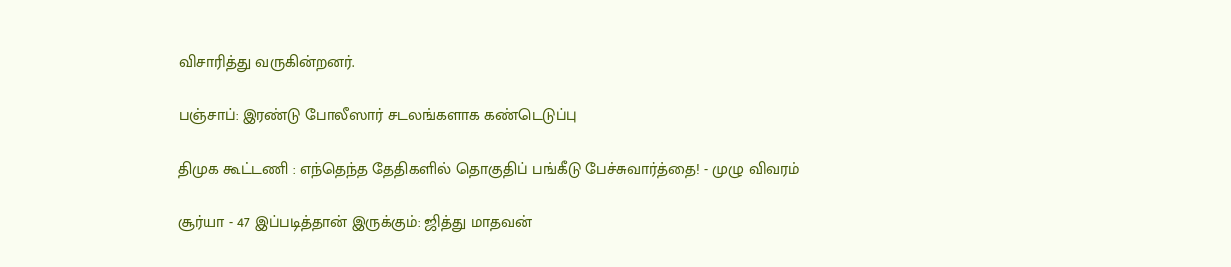விசாரித்து வருகின்றனர்.

பஞ்சாப்: இரண்டு போலீஸார் சடலங்களாக கண்டெடுப்பு

திமுக கூட்டணி : எந்தெந்த தேதிகளில் தொகுதிப் பங்கீடு பேச்சுவார்த்தை! - முழு விவரம்

சூர்யா - 47 இப்படித்தான் இருக்கும்: ஜித்து மாதவன்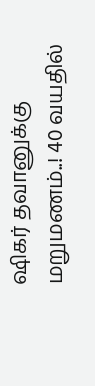ஷிகர் தவானுக்கு மறுமணம்..! 40 வயதில்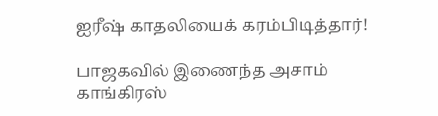ஐரீஷ் காதலியைக் கரம்பிடித்தார்!

பாஜகவில் இணைந்த அசாம் காங்கிரஸ்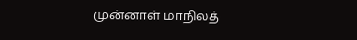முன்னாள் மாநிலத்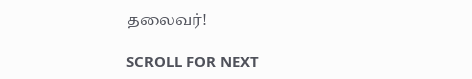தலைவர்!

SCROLL FOR NEXT